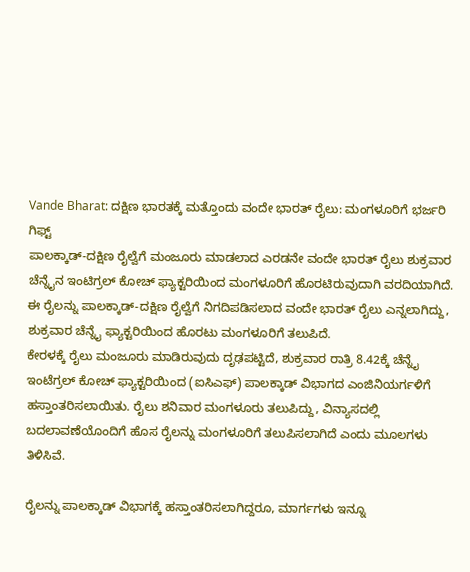Vande Bharat: ದಕ್ಷಿಣ ಭಾರತಕ್ಕೆ ಮತ್ತೊಂದು ವಂದೇ ಭಾರತ್ ರೈಲು: ಮಂಗಳೂರಿಗೆ ಭರ್ಜರಿ ಗಿಫ್ಟ್
ಪಾಲಕ್ಕಾಡ್-ದಕ್ಷಿಣ ರೈಲ್ವೆಗೆ ಮಂಜೂರು ಮಾಡಲಾದ ಎರಡನೇ ವಂದೇ ಭಾರತ್ ರೈಲು ಶುಕ್ರವಾರ ಚೆನ್ನೈನ ಇಂಟಿಗ್ರಲ್ ಕೋಚ್ ಫ್ಯಾಕ್ಟರಿಯಿಂದ ಮಂಗಳೂರಿಗೆ ಹೊರಟಿರುವುದಾಗಿ ವರದಿಯಾಗಿದೆ. ಈ ರೈಲನ್ನು ಪಾಲಕ್ಕಾಡ್-ದಕ್ಷಿಣ ರೈಲ್ವೆಗೆ ನಿಗದಿಪಡಿಸಲಾದ ವಂದೇ ಭಾರತ್ ರೈಲು ಎನ್ನಲಾಗಿದ್ದು, ಶುಕ್ರವಾರ ಚೆನ್ನೈ ಫ್ಯಾಕ್ಟರಿಯಿಂದ ಹೊರಟು ಮಂಗಳೂರಿಗೆ ತಲುಪಿದೆ.
ಕೇರಳಕ್ಕೆ ರೈಲು ಮಂಜೂರು ಮಾಡಿರುವುದು ದೃಢಪಟ್ಟಿದೆ, ಶುಕ್ರವಾರ ರಾತ್ರಿ 8.42ಕ್ಕೆ ಚೆನ್ನೈ ಇಂಟೆಗ್ರಲ್ ಕೋಚ್ ಫ್ಯಾಕ್ಟರಿಯಿಂದ (ಐಸಿಎಫ್) ಪಾಲಕ್ಕಾಡ್ ವಿಭಾಗದ ಎಂಜಿನಿಯರ್ಗಳಿಗೆ ಹಸ್ತಾಂತರಿಸಲಾಯಿತು. ರೈಲು ಶನಿವಾರ ಮಂಗಳೂರು ತಲುಪಿದ್ದು, ವಿನ್ಯಾಸದಲ್ಲಿ ಬದಲಾವಣೆಯೊಂದಿಗೆ ಹೊಸ ರೈಲನ್ನು ಮಂಗಳೂರಿಗೆ ತಲುಪಿಸಲಾಗಿದೆ ಎಂದು ಮೂಲಗಳು ತಿಳಿಸಿವೆ.

ರೈಲನ್ನು ಪಾಲಕ್ಕಾಡ್ ವಿಭಾಗಕ್ಕೆ ಹಸ್ತಾಂತರಿಸಲಾಗಿದ್ದರೂ, ಮಾರ್ಗಗಳು ಇನ್ನೂ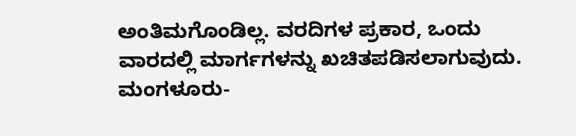ಅಂತಿಮಗೊಂಡಿಲ್ಲ. ವರದಿಗಳ ಪ್ರಕಾರ, ಒಂದು ವಾರದಲ್ಲಿ ಮಾರ್ಗಗಳನ್ನು ಖಚಿತಪಡಿಸಲಾಗುವುದು. ಮಂಗಳೂರು-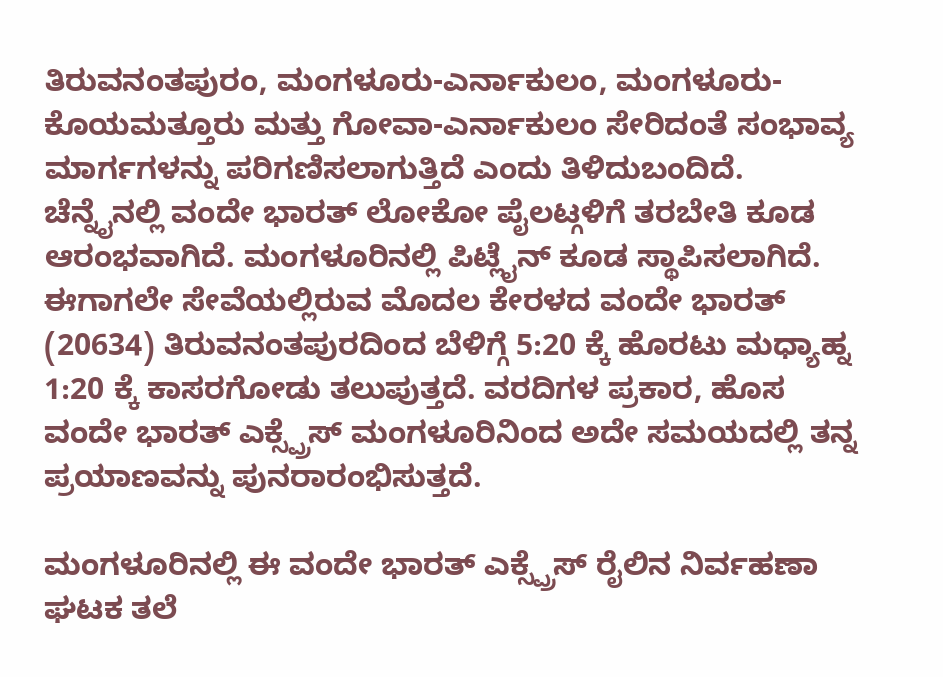ತಿರುವನಂತಪುರಂ, ಮಂಗಳೂರು-ಎರ್ನಾಕುಲಂ, ಮಂಗಳೂರು-ಕೊಯಮತ್ತೂರು ಮತ್ತು ಗೋವಾ-ಎರ್ನಾಕುಲಂ ಸೇರಿದಂತೆ ಸಂಭಾವ್ಯ ಮಾರ್ಗಗಳನ್ನು ಪರಿಗಣಿಸಲಾಗುತ್ತಿದೆ ಎಂದು ತಿಳಿದುಬಂದಿದೆ.
ಚೆನ್ನೈನಲ್ಲಿ ವಂದೇ ಭಾರತ್ ಲೋಕೋ ಪೈಲಟ್ಗಳಿಗೆ ತರಬೇತಿ ಕೂಡ ಆರಂಭವಾಗಿದೆ. ಮಂಗಳೂರಿನಲ್ಲಿ ಪಿಟ್ಲೈನ್ ಕೂಡ ಸ್ಥಾಪಿಸಲಾಗಿದೆ. ಈಗಾಗಲೇ ಸೇವೆಯಲ್ಲಿರುವ ಮೊದಲ ಕೇರಳದ ವಂದೇ ಭಾರತ್ (20634) ತಿರುವನಂತಪುರದಿಂದ ಬೆಳಿಗ್ಗೆ 5:20 ಕ್ಕೆ ಹೊರಟು ಮಧ್ಯಾಹ್ನ 1:20 ಕ್ಕೆ ಕಾಸರಗೋಡು ತಲುಪುತ್ತದೆ. ವರದಿಗಳ ಪ್ರಕಾರ, ಹೊಸ ವಂದೇ ಭಾರತ್ ಎಕ್ಸ್ಪ್ರೆಸ್ ಮಂಗಳೂರಿನಿಂದ ಅದೇ ಸಮಯದಲ್ಲಿ ತನ್ನ ಪ್ರಯಾಣವನ್ನು ಪುನರಾರಂಭಿಸುತ್ತದೆ.

ಮಂಗಳೂರಿನಲ್ಲಿ ಈ ವಂದೇ ಭಾರತ್ ಎಕ್ಸ್ಪ್ರೆಸ್ ರೈಲಿನ ನಿರ್ವಹಣಾ ಘಟಕ ತಲೆ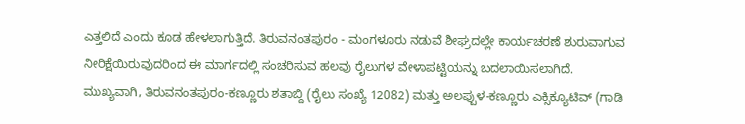ಎತ್ತಲಿದೆ ಎಂದು ಕೂಡ ಹೇಳಲಾಗುತ್ತಿದೆ. ತಿರುವನಂತಪುರಂ - ಮಂಗಳೂರು ನಡುವೆ ಶೀಘ್ರದಲ್ಲೇ ಕಾರ್ಯಚರಣೆ ಶುರುವಾಗುವ ನೀರಿಕ್ಷೆಯಿರುವುದರಿಂದ ಈ ಮಾರ್ಗದಲ್ಲಿ ಸಂಚರಿಸುವ ಹಲವು ರೈಲುಗಳ ವೇಳಾಪಟ್ಟಿಯನ್ನು ಬದಲಾಯಿಸಲಾಗಿದೆ. ಮುಖ್ಯವಾಗಿ, ತಿರುವನಂತಪುರಂ-ಕಣ್ಣೂರು ಶತಾಬ್ದಿ (ರೈಲು ಸಂಖ್ಯೆ 12082) ಮತ್ತು ಅಲಪ್ಪುಳ-ಕಣ್ಣೂರು ಎಕ್ಸಿಕ್ಯೂಟಿವ್ (ಗಾಡಿ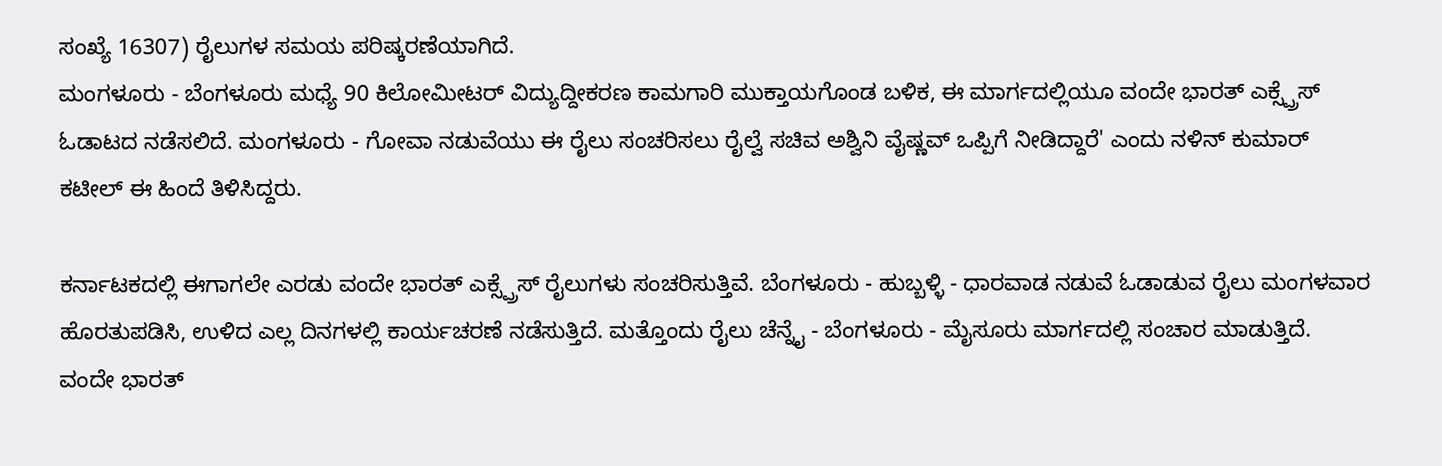ಸಂಖ್ಯೆ 16307) ರೈಲುಗಳ ಸಮಯ ಪರಿಷ್ಕರಣೆಯಾಗಿದೆ.
ಮಂಗಳೂರು - ಬೆಂಗಳೂರು ಮಧ್ಯೆ 90 ಕಿಲೋಮೀಟರ್ ವಿದ್ಯುದ್ದೀಕರಣ ಕಾಮಗಾರಿ ಮುಕ್ತಾಯಗೊಂಡ ಬಳಿಕ, ಈ ಮಾರ್ಗದಲ್ಲಿಯೂ ವಂದೇ ಭಾರತ್ ಎಕ್ಸ್ಪ್ರೆಸ್ ಓಡಾಟದ ನಡೆಸಲಿದೆ. ಮಂಗಳೂರು - ಗೋವಾ ನಡುವೆಯು ಈ ರೈಲು ಸಂಚರಿಸಲು ರೈಲ್ವೆ ಸಚಿವ ಅಶ್ವಿನಿ ವೈಷ್ಣವ್ ಒಪ್ಪಿಗೆ ನೀಡಿದ್ದಾರೆ' ಎಂದು ನಳಿನ್ ಕುಮಾರ್ ಕಟೀಲ್ ಈ ಹಿಂದೆ ತಿಳಿಸಿದ್ದರು.

ಕರ್ನಾಟಕದಲ್ಲಿ ಈಗಾಗಲೇ ಎರಡು ವಂದೇ ಭಾರತ್ ಎಕ್ಸ್ಪ್ರೆಸ್ ರೈಲುಗಳು ಸಂಚರಿಸುತ್ತಿವೆ. ಬೆಂಗಳೂರು - ಹುಬ್ಬಳ್ಳಿ - ಧಾರವಾಡ ನಡುವೆ ಓಡಾಡುವ ರೈಲು ಮಂಗಳವಾರ ಹೊರತುಪಡಿಸಿ, ಉಳಿದ ಎಲ್ಲ ದಿನಗಳಲ್ಲಿ ಕಾರ್ಯಚರಣೆ ನಡೆಸುತ್ತಿದೆ. ಮತ್ತೊಂದು ರೈಲು ಚೆನ್ನೈ - ಬೆಂಗಳೂರು - ಮೈಸೂರು ಮಾರ್ಗದಲ್ಲಿ ಸಂಚಾರ ಮಾಡುತ್ತಿದೆ.
ವಂದೇ ಭಾರತ್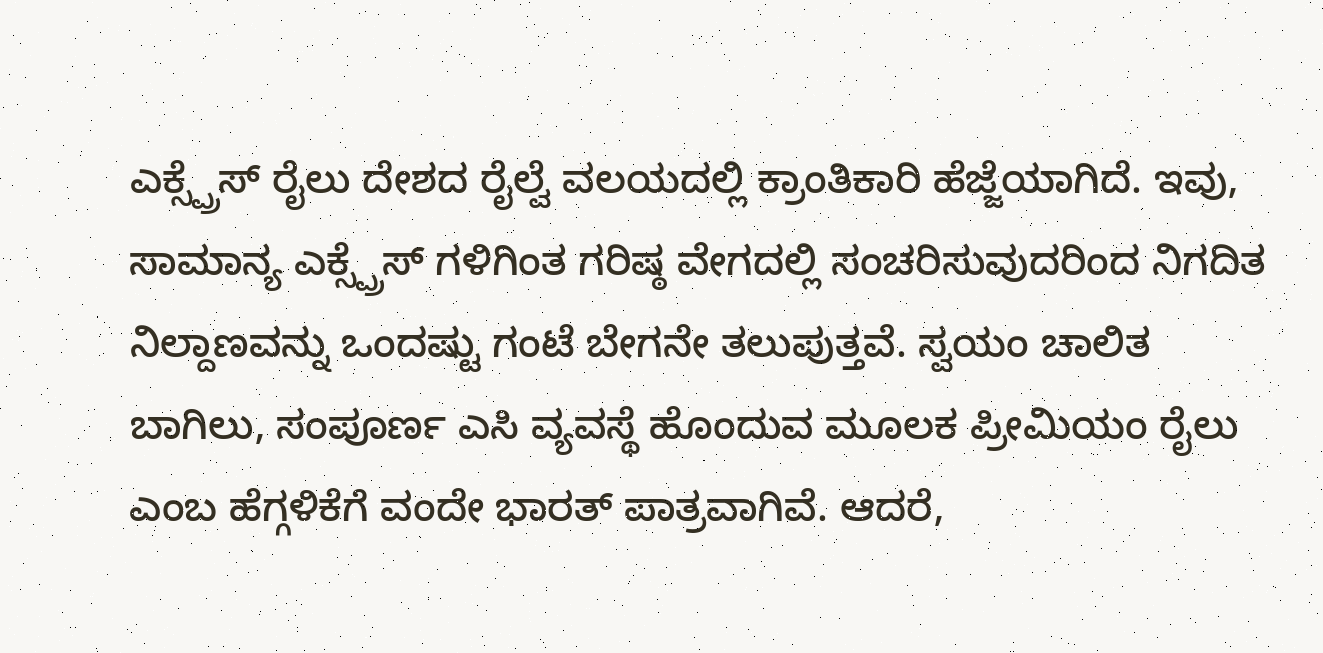ಎಕ್ಸ್ಪ್ರೆಸ್ ರೈಲು ದೇಶದ ರೈಲ್ವೆ ವಲಯದಲ್ಲಿ ಕ್ರಾಂತಿಕಾರಿ ಹೆಜ್ಜೆಯಾಗಿದೆ. ಇವು, ಸಾಮಾನ್ಯ ಎಕ್ಸ್ಪ್ರೆಸ್ ಗಳಿಗಿಂತ ಗರಿಷ್ಠ ವೇಗದಲ್ಲಿ ಸಂಚರಿಸುವುದರಿಂದ ನಿಗದಿತ ನಿಲ್ದಾಣವನ್ನು ಒಂದಷ್ಟು ಗಂಟೆ ಬೇಗನೇ ತಲುಪುತ್ತವೆ. ಸ್ವಯಂ ಚಾಲಿತ ಬಾಗಿಲು, ಸಂಪೂರ್ಣ ಎಸಿ ವ್ಯವಸ್ಥೆ ಹೊಂದುವ ಮೂಲಕ ಪ್ರೀಮಿಯಂ ರೈಲು ಎಂಬ ಹೆಗ್ಗಳಿಕೆಗೆ ವಂದೇ ಭಾರತ್ ಪಾತ್ರವಾಗಿವೆ. ಆದರೆ,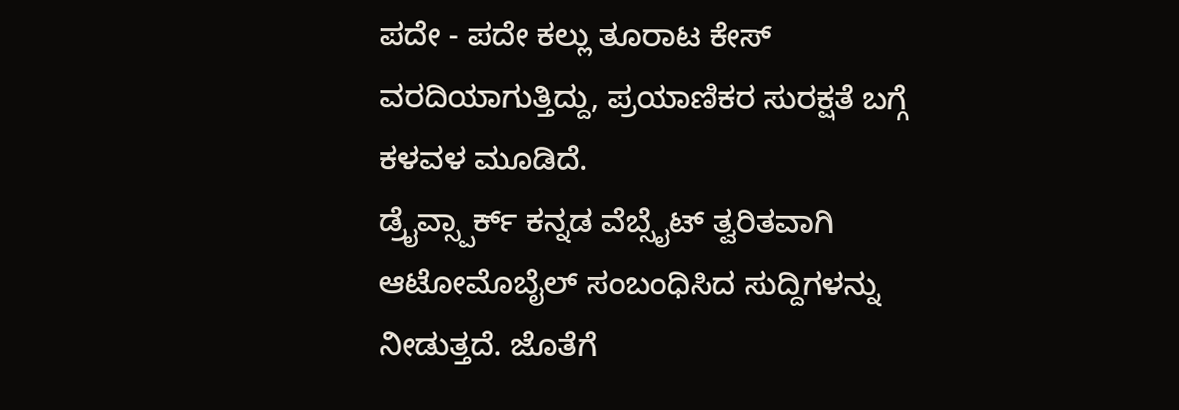ಪದೇ - ಪದೇ ಕಲ್ಲು ತೂರಾಟ ಕೇಸ್ ವರದಿಯಾಗುತ್ತಿದ್ದು, ಪ್ರಯಾಣಿಕರ ಸುರಕ್ಷತೆ ಬಗ್ಗೆ ಕಳವಳ ಮೂಡಿದೆ.
ಡ್ರೈವ್ಸ್ಪಾರ್ಕ್ ಕನ್ನಡ ವೆಬ್ಸೈಟ್ ತ್ವರಿತವಾಗಿ ಆಟೋಮೊಬೈಲ್ ಸಂಬಂಧಿಸಿದ ಸುದ್ದಿಗಳನ್ನು ನೀಡುತ್ತದೆ. ಜೊತೆಗೆ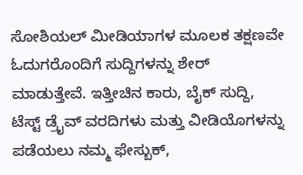ಸೋಶಿಯಲ್ ಮೀಡಿಯಾಗಳ ಮೂಲಕ ತಕ್ಷಣವೇ ಓದುಗರೊಂದಿಗೆ ಸುದ್ದಿಗಳನ್ನು ಶೇರ್ ಮಾಡುತ್ತೇವೆ. ಇತ್ತೀಚಿನ ಕಾರು, ಬೈಕ್ ಸುದ್ದಿ, ಟೆಸ್ಟ್ ಡ್ರೈವ್ ವರದಿಗಳು ಮತ್ತು ವೀಡಿಯೊಗಳನ್ನು ಪಡೆಯಲು ನಮ್ಮ ಫೇಸ್ಬುಕ್,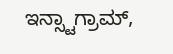ಇನ್ಸ್ಟಾಗ್ರಾಮ್,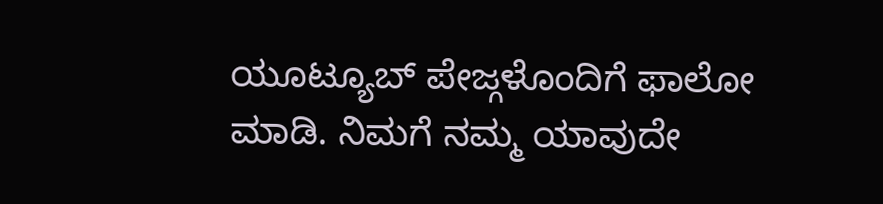ಯೂಟ್ಯೂಬ್ ಪೇಜ್ಗಳೊಂದಿಗೆ ಫಾಲೋ ಮಾಡಿ. ನಿಮಗೆ ನಮ್ಮ ಯಾವುದೇ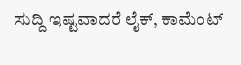ಸುದ್ದಿ ಇಷ್ಟವಾದರೆ ಲೈಕ್, ಕಾಮೆಂಟ್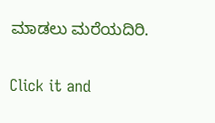ಮಾಡಲು ಮರೆಯದಿರಿ.


Click it and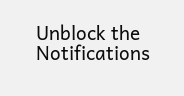Unblock the Notifications